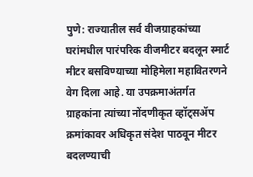पुणे: राज्यातील सर्व वीजग्राहकांच्या घरांमधील पारंपरिक वीजमीटर बदलून स्मार्ट मीटर बसविण्याच्या मोहिमेला महावितरणने वेग दिला आहे. या उपक्रमाअंतर्गत ग्राहकांना त्यांच्या नोंदणीकृत व्हॉट्सॲप क्रमांकावर अधिकृत संदेश पाठवून मीटर बदलण्याची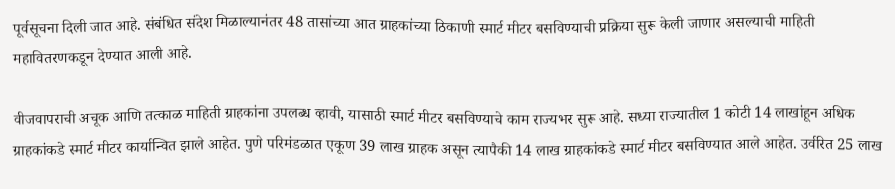पूर्वसूचना दिली जात आहे. संबंधित संदेश मिळाल्यानंतर 48 तासांच्या आत ग्राहकांच्या ठिकाणी स्मार्ट मीटर बसविण्याची प्रक्रिया सुरू केली जाणार असल्याची माहिती महावितरणकडून देण्यात आली आहे.

वीजवापराची अचूक आणि तत्काळ माहिती ग्राहकांना उपलब्ध व्हावी, यासाठी स्मार्ट मीटर बसविण्याचे काम राज्यभर सुरू आहे. सध्या राज्यातील 1 कोटी 14 लाखांहून अधिक ग्राहकांकडे स्मार्ट मीटर कार्यान्वित झाले आहेत. पुणे परिमंडळात एकूण 39 लाख ग्राहक असून त्यापैकी 14 लाख ग्राहकांकडे स्मार्ट मीटर बसविण्यात आले आहेत. उर्वरित 25 लाख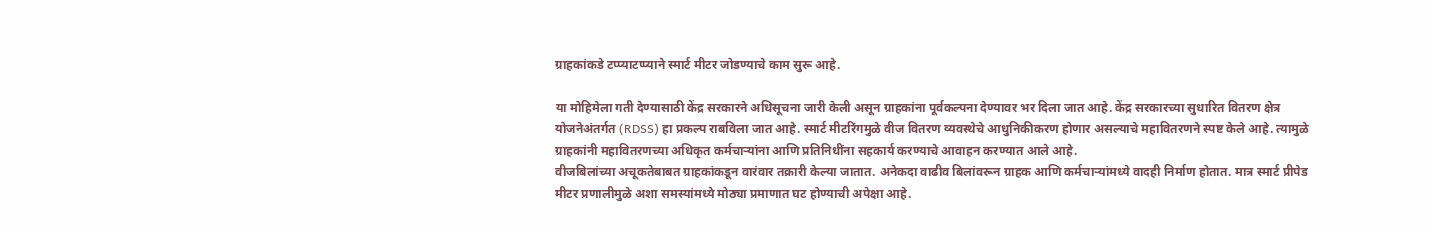ग्राहकांकडे टप्प्याटप्प्याने स्मार्ट मीटर जोडण्याचे काम सुरू आहे.

या मोहिमेला गती देण्यासाठी केंद्र सरकारने अधिसूचना जारी केली असून ग्राहकांना पूर्वकल्पना देण्यावर भर दिला जात आहे. केंद्र सरकारच्या सुधारित वितरण क्षेत्र योजनेअंतर्गत (RDSS) हा प्रकल्प राबविला जात आहे. स्मार्ट मीटरिंगमुळे वीज वितरण व्यवस्थेचे आधुनिकीकरण होणार असल्याचे महावितरणने स्पष्ट केले आहे. त्यामुळे ग्राहकांनी महावितरणच्या अधिकृत कर्मचाऱ्यांना आणि प्रतिनिधींना सहकार्य करण्याचे आवाहन करण्यात आले आहे.
वीजबिलांच्या अचूकतेबाबत ग्राहकांकडून वारंवार तक्रारी केल्या जातात. अनेकदा वाढीव बिलांवरून ग्राहक आणि कर्मचाऱ्यांमध्ये वादही निर्माण होतात. मात्र स्मार्ट प्रीपेड मीटर प्रणालीमुळे अशा समस्यांमध्ये मोठ्या प्रमाणात घट होण्याची अपेक्षा आहे.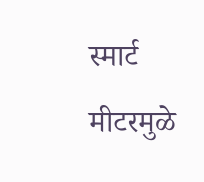स्मार्ट मीटरमुळे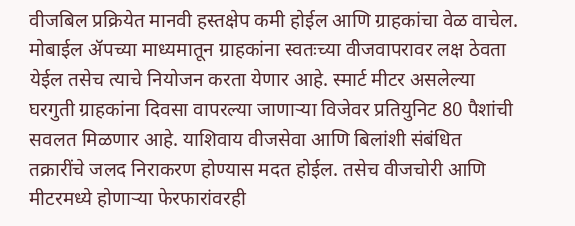वीजबिल प्रक्रियेत मानवी हस्तक्षेप कमी होईल आणि ग्राहकांचा वेळ वाचेल. मोबाईल ॲपच्या माध्यमातून ग्राहकांना स्वतःच्या वीजवापरावर लक्ष ठेवता येईल तसेच त्याचे नियोजन करता येणार आहे. स्मार्ट मीटर असलेल्या घरगुती ग्राहकांना दिवसा वापरल्या जाणाऱ्या विजेवर प्रतियुनिट 80 पैशांची सवलत मिळणार आहे. याशिवाय वीजसेवा आणि बिलांशी संबंधित तक्रारींचे जलद निराकरण होण्यास मदत होईल. तसेच वीजचोरी आणि मीटरमध्ये होणाऱ्या फेरफारांवरही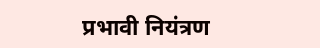प्रभावी नियंत्रण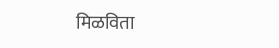मिळविता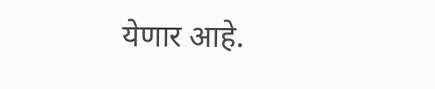येणार आहे.